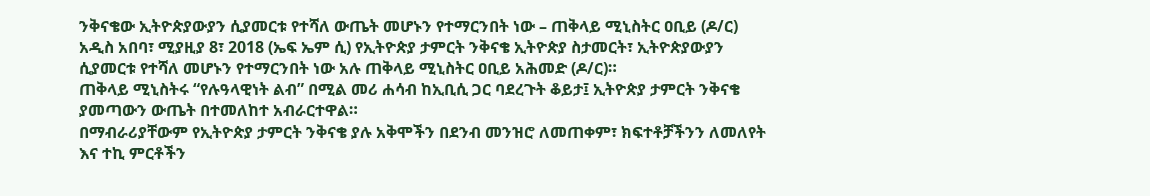ንቅናቄው ኢትዮጵያውያን ሲያመርቱ የተሻለ ውጤት መሆኑን የተማርንበት ነው – ጠቅላይ ሚኒስትር ዐቢይ (ዶ/ር)
አዲስ አበባ፣ ሚያዚያ 8፣ 2018 (ኤፍ ኤም ሲ) የኢትዮጵያ ታምርት ንቅናቄ ኢትዮጵያ ስታመርት፣ ኢትዮጵያውያን ሲያመርቱ የተሻለ መሆኑን የተማርንበት ነው አሉ ጠቅላይ ሚኒስትር ዐቢይ አሕመድ (ዶ/ር)።
ጠቅላይ ሚኒስትሩ “የሉዓላዊነት ልብ” በሚል መሪ ሐሳብ ከኢቢሲ ጋር ባደረጉት ቆይታ፤ ኢትዮጵያ ታምርት ንቅናቄ ያመጣውን ውጤት በተመለከተ አብራርተዋል።
በማብራሪያቸውም የኢትዮጵያ ታምርት ንቅናቄ ያሉ አቅሞችን በደንብ መንዝሮ ለመጠቀም፣ ክፍተቶቻችንን ለመለየት እና ተኪ ምርቶችን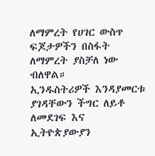ለማምረት የሀገር ውስጥ ፍጆታዎችን በስፋት ለማምረት ያስቻለ ነው ብለዋል።
ኢንዱስትሪዎች እንዳያመርቱ ያገዳቸውን ችግር ለይቶ ለመደገፍ እና ኢትዮጵያውያን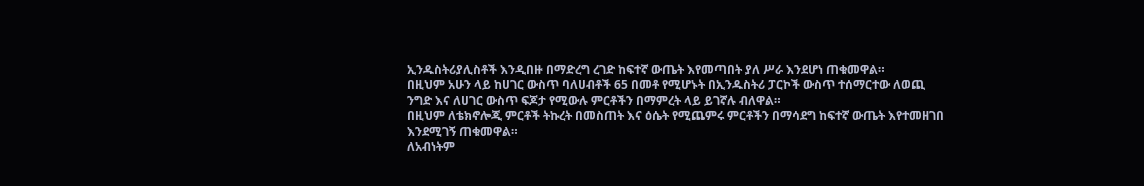ኢንዱስትሪያሊስቶች እንዲበዙ በማድረግ ረገድ ከፍተኛ ውጤት እየመጣበት ያለ ሥራ እንደሆነ ጠቁመዋል።
በዚህም አሁን ላይ ከሀገር ውስጥ ባለሀብቶች 65 በመቶ የሚሆኑት በኢንዱስትሪ ፓርኮች ውስጥ ተሰማርተው ለወጪ ንግድ እና ለሀገር ውስጥ ፍጆታ የሚውሉ ምርቶችን በማምረት ላይ ይገኛሉ ብለዋል።
በዚህም ለቴክኖሎጂ ምርቶች ትኩረት በመስጠት እና ዕሴት የሚጨምሩ ምርቶችን በማሳደግ ከፍተኛ ውጤት እየተመዘገበ እንደሚገኝ ጠቁመዋል።
ለአብነትም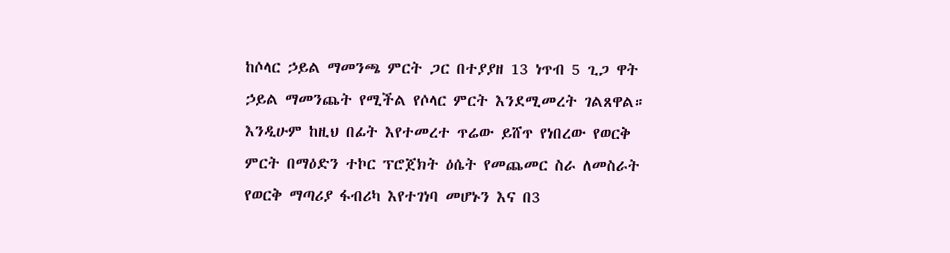ከሶላር ኃይል ማመንጫ ምርት ጋር በተያያዘ 13 ነጥብ 5 ጊጋ ዋት ኃይል ማመንጨት የሚችል የሶላር ምርት እንደሚመረት ገልጸዋል።
እንዲሁም ከዚህ በፊት እየተመረተ ጥሬው ይሸጥ የነበረው የወርቅ ምርት በማዕድን ተኮር ፕሮጀክት ዕሴት የመጨመር ስራ ለመስራት የወርቅ ማጣሪያ ፋብሪካ እየተገነባ መሆኑን እና በ3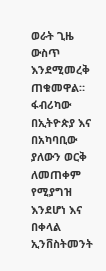ወራት ጊዜ ውስጥ እንደሚመረቅ ጠቁመዋል።
ፋብሪካው በኢትዮጵያ እና በአካባቢው ያለውን ወርቅ ለመጠቀም የሚያግዝ እንደሆነ እና በቀላል ኢንቨስትመንት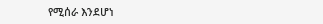የሚሰራ እንደሆነ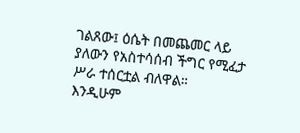ገልጸው፤ ዕሴት በመጨመር ላይ ያለውን የአስተሳሰብ ችግር የሚፈታ ሥራ ተሰርቷል ብለዋል።
እንዲሁም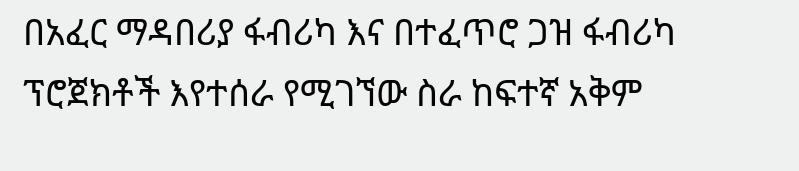በአፈር ማዳበሪያ ፋብሪካ እና በተፈጥሮ ጋዝ ፋብሪካ ፕሮጀክቶች እየተሰራ የሚገኘው ስራ ከፍተኛ አቅም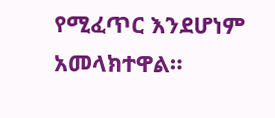የሚፈጥር እንደሆነም አመላክተዋል።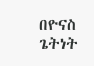በዮናስ ጌትነት